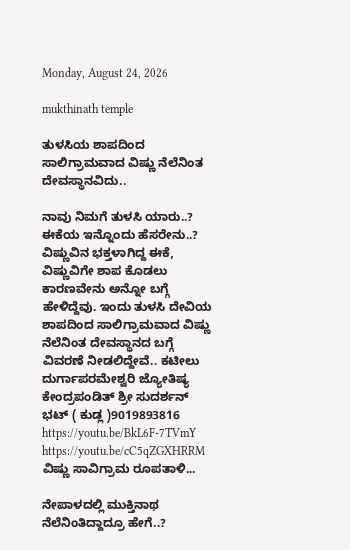Monday, August 24, 2026

mukthinath temple

ತುಳಸಿಯ ಶಾಪದಿಂದ ಸಾಲಿಗ್ರಾಮವಾದ ವಿಷ್ಣು ನೆಲೆನಿಂತ ದೇವಸ್ಥಾನವಿದು..

ನಾವು ನಿಮಗೆ ತುಳಸಿ ಯಾರು..? ಈಕೆಯ ಇನ್ನೊಂದು ಹೆಸರೇನು..? ವಿಷ್ಣುವಿನ ಭಕ್ತಳಾಗಿದ್ದ ಈಕೆ, ವಿಷ್ಣುವಿಗೇ ಶಾಪ ಕೊಡಲು ಕಾರಣವೇನು ಅನ್ನೋ ಬಗ್ಗೆ ಹೇಳಿದ್ದೆವು. ಇಂದು ತುಳಸಿ ದೇವಿಯ ಶಾಪದಿಂದ ಸಾಲಿಗ್ರಾಮವಾದ ವಿಷ್ಣು ನೆಲೆನಿಂತ ದೇವಸ್ಥಾನದ ಬಗ್ಗೆ ವಿವರಣೆ ನೀಡಲಿದ್ದೇವೆ.. ಕಟೀಲು ದುರ್ಗಾಪರಮೇಶ್ವರಿ ಜ್ಯೋತಿಷ್ಯ ಕೇಂದ್ರಪಂಡಿತ್ ಶ್ರೀ ಸುದರ್ಶನ್ ಭಟ್ ( ಕುಡ್ಲ )9019893816 https://youtu.be/BkL6F-7TVmY https://youtu.be/cC5qZGXHRRM ವಿಷ್ಣು ಸಾವಿಗ್ರಾಮ ರೂಪತಾಳಿ...

ನೇಪಾಳದಲ್ಲಿ ಮುಕ್ತಿನಾಥ ನೆಲೆನಿಂತಿದ್ದಾದ್ರೂ ಹೇಗೆ..?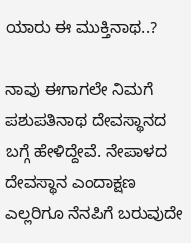ಯಾರು ಈ ಮುಕ್ತಿನಾಥ..?

ನಾವು ಈಗಾಗಲೇ ನಿಮಗೆ ಪಶುಪತಿನಾಥ ದೇವಸ್ಥಾನದ ಬಗ್ಗೆ ಹೇಳಿದ್ದೇವೆ. ನೇಪಾಳದ ದೇವಸ್ಥಾನ ಎಂದಾಕ್ಷಣ ಎಲ್ಲರಿಗೂ ನೆನಪಿಗೆ ಬರುವುದೇ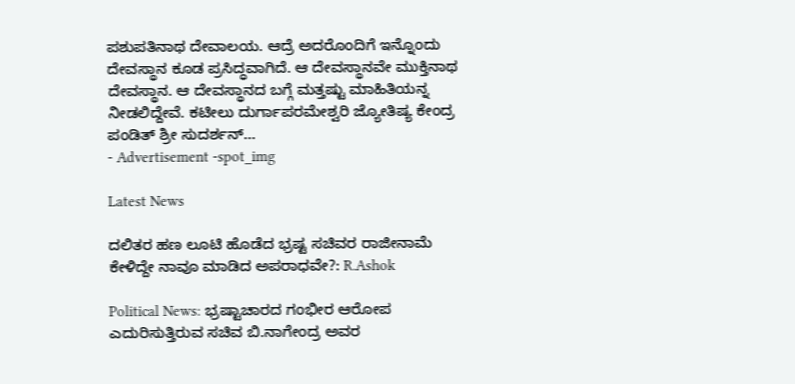ಪಶುಪತಿನಾಥ ದೇವಾಲಯ. ಆದ್ರೆ ಅದರೊಂದಿಗೆ ಇನ್ನೊಂದು ದೇವಸ್ಥಾನ ಕೂಡ ಪ್ರಸಿದ್ಧವಾಗಿದೆ. ಆ ದೇವಸ್ಥಾನವೇ ಮುಕ್ತಿನಾಥ ದೇವಸ್ಥಾನ. ಆ ದೇವಸ್ಥಾನದ ಬಗ್ಗೆ ಮತ್ತಷ್ಟು ಮಾಹಿತಿಯನ್ನ ನೀಡಲಿದ್ದೇವೆ. ಕಟೀಲು ದುರ್ಗಾಪರಮೇಶ್ವರಿ ಜ್ಯೋತಿಷ್ಯ ಕೇಂದ್ರ ಪಂಡಿತ್ ಶ್ರೀ ಸುದರ್ಶನ್...
- Advertisement -spot_img

Latest News

ದಲಿತರ ಹಣ ಲೂಟಿ ಹೊಡೆದ ಭ್ರಷ್ಟ ಸಚಿವರ ರಾಜೀನಾಮೆ ಕೇಳಿದ್ದೇ ನಾವೂ ಮಾಡಿದ ಅಪರಾಧವೇ?: R.Ashok

Political News: ಭ್ರಷ್ಟಾಚಾರದ ಗಂಭೀರ ಆರೋಪ ಎದುರಿಸುತ್ತಿರುವ ಸಚಿವ ಬಿ.ನಾಗೇಂದ್ರ ಅವರ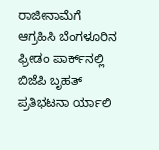ರಾಜೀನಾಮೆಗೆ ಆಗ್ರಹಿಸಿ ಬೆಂಗಳೂರಿನ ಫ್ರೀಡಂ ಪಾರ್ಕ್‌ನಲ್ಲಿ ಬಿಜೆಪಿ ಬೃಹತ್ ಪ್ರತಿಭಟನಾ ರ್ಯಾಲಿ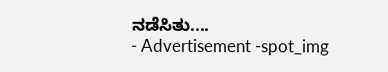ನಡೆಸಿತು....
- Advertisement -spot_img